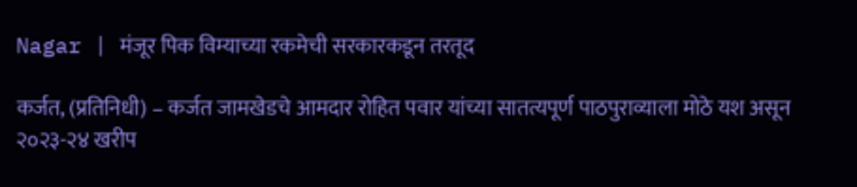Nagar | मंजूर पिक विम्याच्या रकमेची सरकारकडून तरतूद

कर्जत, (प्रतिनिधी) – कर्जत जामखेडचे आमदार रोहित पवार यांच्या सातत्यपूर्ण पाठपुराव्याला मोठे यश असून २०२३-२४ खरीप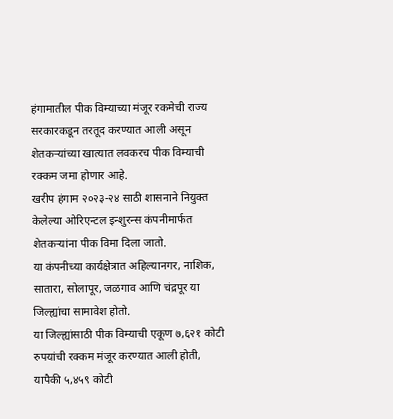हंगामातील पीक विम्याच्या मंजूर रकमेची राज्य सरकारकडून तरतूद करण्यात आली असून शेतकऱ्यांच्या खात्यात लवकरच पीक विम्याची रक्कम जमा होणार आहे.
खरीप हंगाम २०२३-२४ साठी शासनाने नियुक्त केलेल्या ओरिएन्टल इन्शुरन्स कंपनीमार्फत शेतकऱ्यांना पीक विमा दिला जातो.
या कंपनीच्या कार्यक्षेत्रात अहिल्यानगर, नाशिक, सातारा, सोलापूर, जळगाव आणि चंद्रपूर या जिल्ह्यांचा सामावेश होतो.
या जिल्ह्यांसाठी पीक विम्याची एकूण ७,६२१ कोटी रुपयांची रक्कम मंजूर करण्यात आली होती, यापैकी ५,४५९ कोटी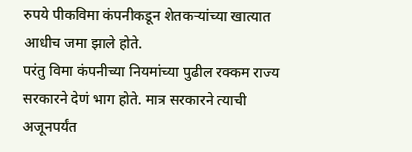रुपये पीकविमा कंपनीकडून शेतकऱ्यांच्या खात्यात आधीच जमा झाले होते.
परंतु विमा कंपनीच्या नियमांच्या पुढील रक्कम राज्य सरकारने देणं भाग होते. मात्र सरकारने त्याची अजूनपर्यंत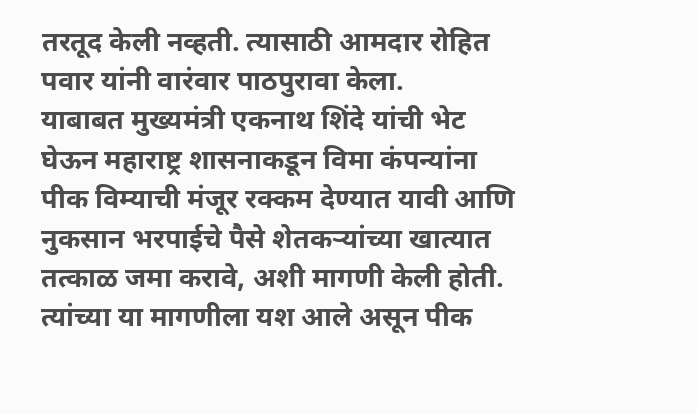तरतूद केली नव्हती. त्यासाठी आमदार रोहित पवार यांनी वारंवार पाठपुरावा केला.
याबाबत मुख्यमंत्री एकनाथ शिंदे यांची भेट घेऊन महाराष्ट्र शासनाकडून विमा कंपन्यांना पीक विम्याची मंजूर रक्कम देण्यात यावी आणि नुकसान भरपाईचे पैसे शेतकऱ्यांच्या खात्यात तत्काळ जमा करावे, अशी मागणी केली होती.
त्यांच्या या मागणीला यश आले असून पीक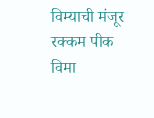विम्याची मंजूर रक्कम पीक विमा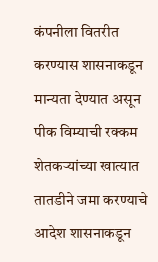कंपनीला वितरीत करण्यास शासनाकडून मान्यता देण्यात असून पीक विम्याची रक्कम शेतकऱ्यांच्या खात्यात तातडीने जमा करण्याचे आदेश शासनाकडून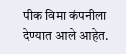पीक विमा कंपनीला देण्यात आले आहेत.